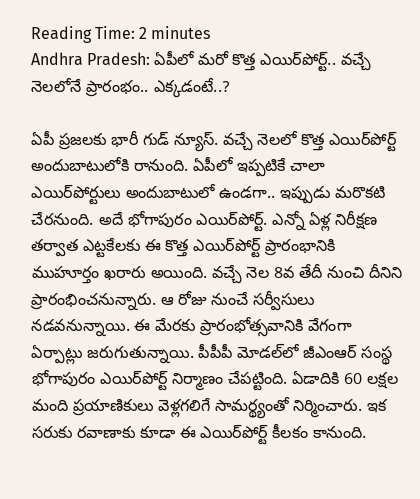Reading Time: 2 minutes
Andhra Pradesh: ఏపీలో మరో కొత్త ఎయిర్‌పోర్ట్.. వచ్చే నెలలోనే ప్రారంభం.. ఎక్కడంటే..?

ఏపీ ప్రజలకు భారీ గుడ్ న్యూస్. వచ్చే నెలలో కొత్త ఎయిర్‌పోర్ట్ అందుబాటులోకి రానుంది. ఏపీలో ఇప్పటికే చాలా ఎయిర్‌పోర్టులు అందుబాటులో ఉండగా.. ఇప్పుడు మరొకటి చేరనుంది. అదే భోగాపురం ఎయిర్‌పోర్ట్. ఎన్నో ఏళ్ల నిరీక్షణ తర్వాత ఎట్టకేలకు ఈ కొత్త ఎయిర్‌పోర్ట్ ప్రారంభానికి ముహూర్తం ఖరారు అయింది. వచ్చే నెల 8వ తేదీ నుంచి దీనిని ప్రారంభించనున్నారు. ఆ రోజు నుంచే సర్వీసులు నడవనున్నాయి. ఈ మేరకు ప్రారంభోత్సవానికి వేగంగా ఏర్పాట్లు జరుగుతున్నాయి. పీపీపీ మోడల్‌లో జీఎంఆర్ సంస్థ భోగాపురం ఎయిర్‌పోర్ట్ నిర్మాణం చేపట్టింది. ఏడాదికి 60 లక్షల మంది ప్రయాణికులు వెళ్లగలిగే సామర్థ్యంతో నిర్మించారు. ఇక సరుకు రవాణాకు కూడా ఈ ఎయిర్‌పోర్ట్ కీలకం కానుంది.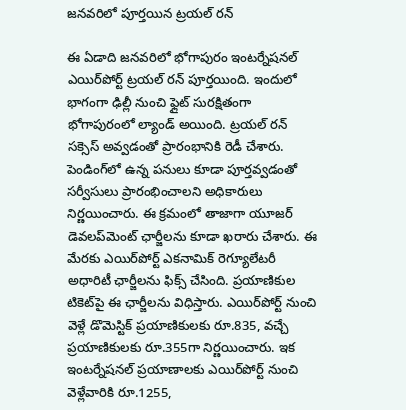జనవరిలో పూర్తయిన ట్రయల్ రన్

ఈ ఏడాది జనవరిలో భోగాపురం ఇంటర్నేషనల్ ఎయిర్‌పోర్ట్ ట్రయల్ రన్ పూర్తయింది. ఇందులో భాగంగా ఢిల్లీ నుంచి ఫ్లైట్ సురక్షితంగా భోగాపురంలో ల్యాండ్ అయింది. ట్రయల్ రన్ సక్సెస్ అవ్వడంతో ప్రారంభానికి రెడీ చేశారు. పెండింగ్‌లో ఉన్న పనులు కూడా పూర్తవ్వడంతో సర్వీసులు ప్రారంభించాలని అధికారులు నిర్ణయించారు. ఈ క్రమంలో తాజాగా యూజర్ డెవలప్‌మెంట్ ఛార్జీలను కూడా ఖరారు చేశారు. ఈ మేరకు ఎయిర్‌పోర్ట్ ఎకనామిక్ రెగ్యూలేటరీ అధారిటీ ఛార్జీలను ఫిక్స్ చేసింది. ప్రయాణికుల టికెట్‌పై ఈ ఛార్జీలను విధిస్తారు. ఎయిర్‌పోర్ట్ నుంచి వెళ్లే డొమెస్టిక్ ప్రయాణికులకు రూ.835, వచ్చే ప్రయాణికులకు రూ.355గా నిర్ణయించారు. ఇక ఇంటర్నేషనల్ ప్రయాణాలకు ఎయిర్‌పోర్ట్ నుంచి వెళ్లేవారికి రూ.1255,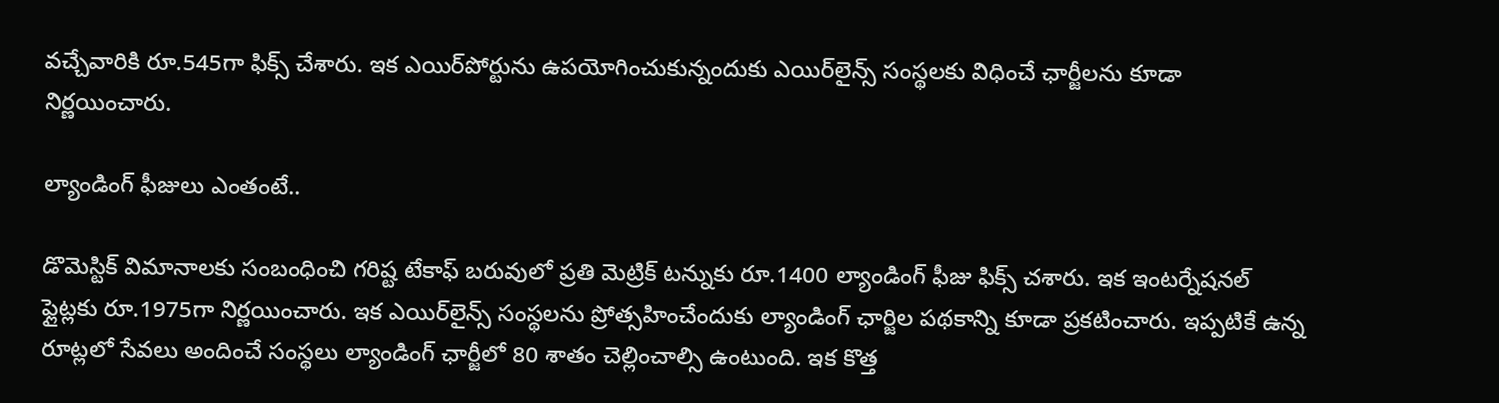వచ్చేవారికి రూ.545గా ఫిక్స్ చేశారు. ఇక ఎయిర్‌పోర్టును ఉపయోగించుకున్నందుకు ఎయిర్‌లైన్స్ సంస్థలకు విధించే ఛార్జీలను కూడా నిర్ణయించారు.

ల్యాండింగ్ ఫీజులు ఎంతంటే..

డొమెస్టిక్ విమానాలకు సంబంధించి గరిష్ట టేకాఫ్ బరువులో ప్రతి మెట్రిక్ టన్నుకు రూ.1400 ల్యాండింగ్ ఫీజు ఫిక్స్ చశారు. ఇక ఇంటర్నేషనల్ ఫ్లైట్లకు రూ.1975గా నిర్ణయించారు. ఇక ఎయిర్‌లైన్స్ సంస్థలను ప్రోత్సహించేందుకు ల్యాండింగ్ ఛార్జిల పథకాన్ని కూడా ప్రకటించారు. ఇప్పటికే ఉన్న రూట్లలో సేవలు అందించే సంస్థలు ల్యాండింగ్ ఛార్జీలో 80 శాతం చెల్లించాల్సి ఉంటుంది. ఇక కొత్త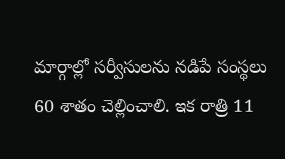మార్గాల్లో సర్వీసులను నడిపే సంస్థలు 60 శాతం చెల్లించాలి. ఇక రాత్రి 11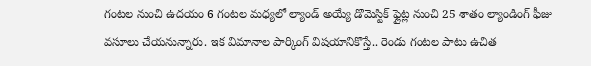గంటల నుంచి ఉదయం 6 గంటల మధ్యలో ల్యాండ్ అయ్యే డొమెస్టిక్ ఫ్లైట్ల నుంచి 25 శాతం ల్యాండింగ్ ఫీజు వసూలు చేయనున్నారు. ఇక విమానాల పార్కింగ్ విషయానికొస్తే.. రెండు గంటల పాటు ఉచిత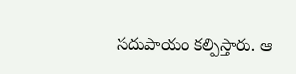సదుపాయం కల్పిస్తారు. ఆ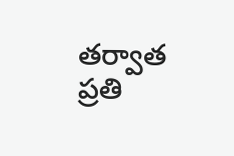తర్వాత ప్రతి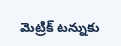మెట్రిక్ టన్నుకు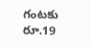గంటకు రూ.19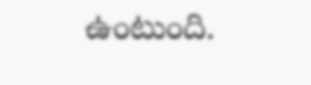ఉంటుంది.